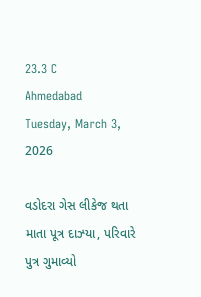23.3 C
Ahmedabad
Tuesday, March 3, 2026

વડોદરા ગેસ લીકેજ થતા માતા પૂત્ર દાઝ્યા, પરિવારે પુત્ર ગુમાવ્યો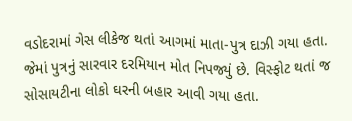વડોદરામાં ગેસ લીકેજ થતાં આગમાં માતા-પુત્ર દાઝી ગયા હતા. જેમાં પુત્રનું સારવાર દરમિયાન મોત નિપજ્યું છે. વિસ્ફોટ થતાં જ સોસાયટીના લોકો ઘરની બહાર આવી ગયા હતા.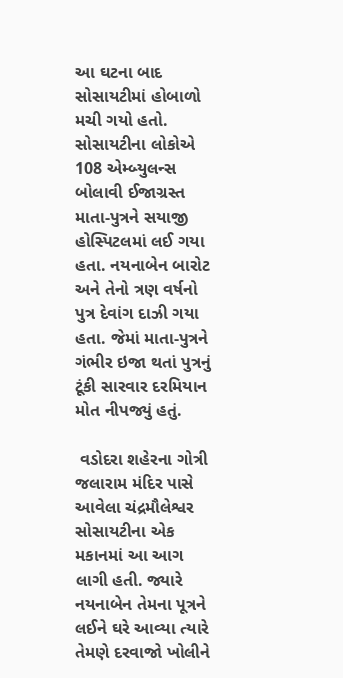આ ઘટના બાદ સોસાયટીમાં હોબાળો મચી ગયો હતો. સોસાયટીના લોકોએ 108 એમ્બ્યુલન્સ બોલાવી ઈજાગ્રસ્ત માતા-પુત્રને સયાજી હોસ્પિટલમાં લઈ ગયા હતા. નયનાબેન બારોટ અને તેનો ત્રણ વર્ષનો પુત્ર દેવાંગ દાઝી ગયા હતા. જેમાં માતા-પુત્રને ગંભીર ઇજા થતાં પુત્રનું ટૂંકી સારવાર દરમિયાન મોત નીપજ્યું હતું.

 વડોદરા શહેરના ગોત્રી જલારામ મંદિર પાસે આવેલા ચંદ્રમૌલેશ્વર સોસાયટીના એક મકાનમાં આ આગ લાગી હતી. જ્યારે નયનાબેન તેમના પૂત્રને લઈને ઘરે આવ્યા ત્યારે તેમણે દરવાજો ખોલીને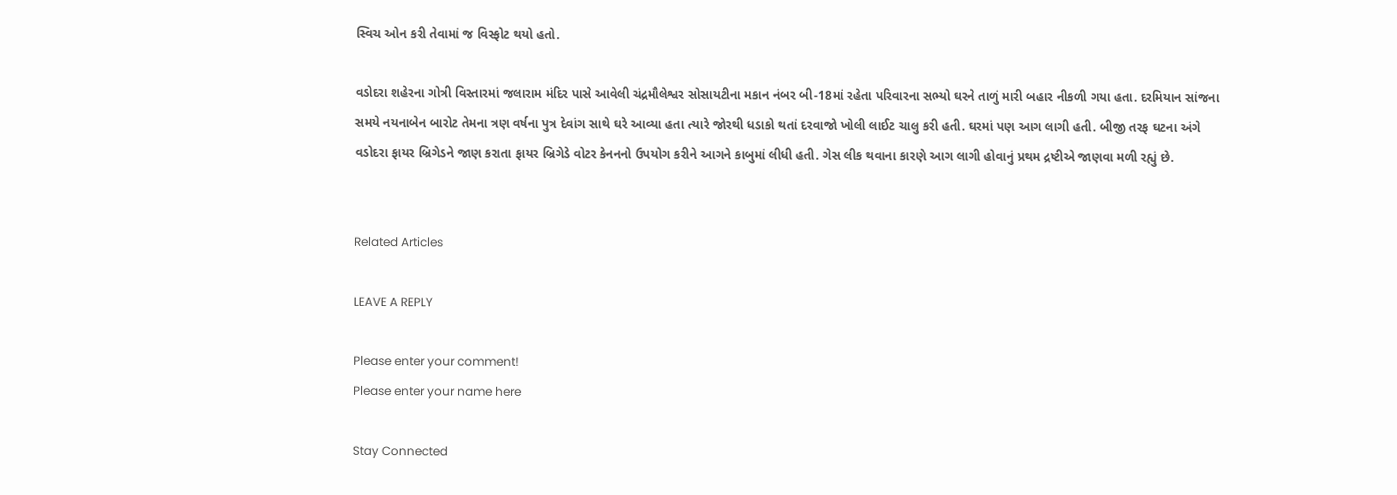સ્વિચ ઓન કરી તેવામાં જ વિસ્ફોટ થયો હતો.

વડોદરા શહેરના ગોત્રી વિસ્તારમાં જલારામ મંદિર પાસે આવેલી ચંદ્રમૌલેશ્વર સોસાયટીના મકાન નંબર બી-18માં રહેતા પરિવારના સભ્યો ઘરને તાળું મારી બહાર નીકળી ગયા હતા. દરમિયાન સાંજના સમયે નયનાબેન બારોટ તેમના ત્રણ વર્ષના પુત્ર દેવાંગ સાથે ઘરે આવ્યા હતા ત્યારે જોરથી ધડાકો થતાં દરવાજો ખોલી લાઈટ ચાલુ કરી હતી. ઘરમાં પણ આગ લાગી હતી. બીજી તરફ ઘટના અંગે વડોદરા ફાયર બ્રિગેડને જાણ કરાતા ફાયર બ્રિગેડે વોટર કેનનનો ઉપયોગ કરીને આગને કાબુમાં લીધી હતી. ગેસ લીક થવાના કારણે આગ લાગી હોવાનું પ્રથમ દ્રષ્ટીએ જાણવા મળી રહ્યું છે.


Related Articles

LEAVE A REPLY

Please enter your comment!
Please enter your name here

Stay Connected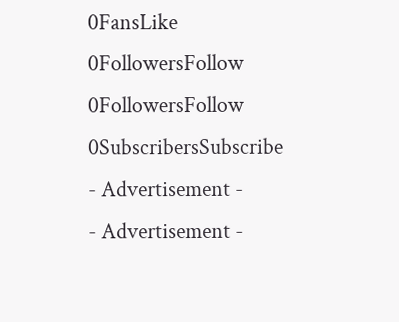0FansLike
0FollowersFollow
0FollowersFollow
0SubscribersSubscribe
- Advertisement -
- Advertisement -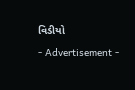વિડીયો

- Advertisement -